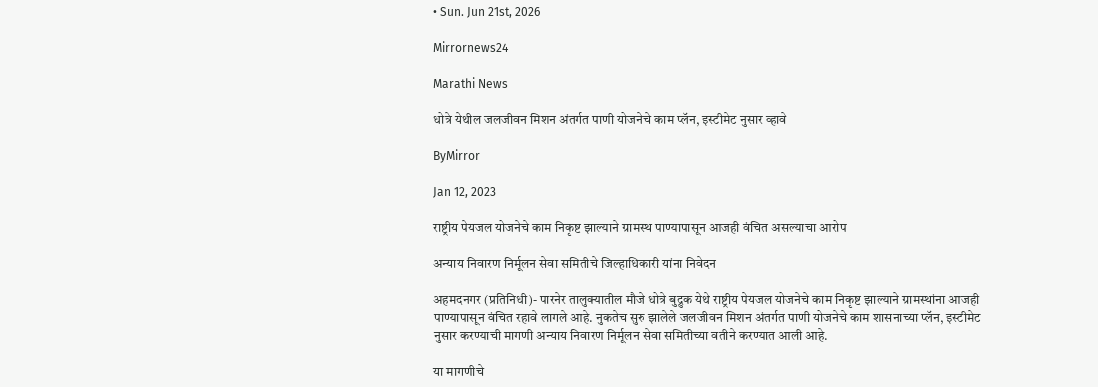• Sun. Jun 21st, 2026

Mirrornews24

Marathi News

धोत्रे येथील जलजीवन मिशन अंतर्गत पाणी योजनेचे काम प्लॅन, इस्टीमेट नुसार व्हावे

ByMirror

Jan 12, 2023

राष्ट्रीय पेयजल योजनेचे काम निकृष्ट झाल्याने ग्रामस्थ पाण्यापासून आजही वंचित असल्याचा आरोप

अन्याय निवारण निर्मूलन सेवा समितीचे जिल्हाधिकारी यांना निवेदन

अहमदनगर (प्रतिनिधी)- पारनेर तालुक्यातील मौजे धोत्रे बुद्रुक येथे राष्ट्रीय पेयजल योजनेचे काम निकृष्ट झाल्याने ग्रामस्थांना आजही पाण्यापासून वंचित रहावे लागले आहे. नुकतेच सुरु झालेले जलजीवन मिशन अंतर्गत पाणी योजनेचे काम शासनाच्या प्लॅन, इस्टीमेट नुसार करण्याची मागणी अन्याय निवारण निर्मूलन सेवा समितीच्या वतीने करण्यात आली आहे.

या मागणीचे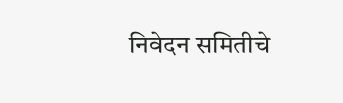निवेदन समितीचे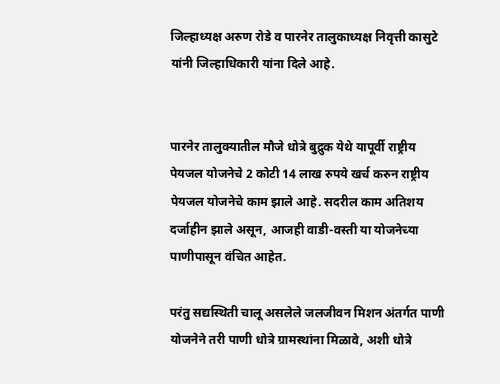जिल्हाध्यक्ष अरुण रोडे व पारनेर तालुकाध्यक्ष निवृत्ती कासुटे यांनी जिल्हाधिकारी यांना दिले आहे.


पारनेर तालुक्यातील मौजे धोत्रे बुद्रुक येथे यापूर्वी राष्ट्रीय पेयजल योजनेचे 2 कोटी 14 लाख रुपये खर्च करुन राष्ट्रीय पेयजल योजनेचे काम झाले आहे. सदरील काम अतिशय दर्जाहीन झाले असून, आजही वाडी-वस्ती या योजनेच्या पाणीपासून वंचित आहेत.

परंतु सद्यस्थिती चालू असलेले जलजीवन मिशन अंतर्गत पाणी योजनेने तरी पाणी धोत्रे ग्रामस्थांना मिळावे, अशी धोत्रे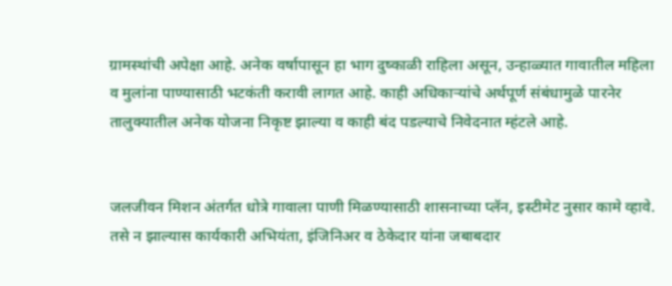ग्रामस्थांची अपेक्षा आहे. अनेक वर्षापासून हा भाग दुष्काळी राहिला असून, उन्हाळ्यात गावातील महिला व मुलांना पाण्यासाठी भटकंती करावी लागत आहे. काही अधिकार्‍यांचे अर्थपूर्ण संबंधामुळे पारनेर तालुक्यातील अनेक योजना निकृष्ट झाल्या व काही बंद पडल्याचे निवेदनात म्हंटले आहे.


जलजीवन मिशन अंतर्गत धोत्रे गावाला पाणी मिळण्यासाठी शासनाच्या प्लॅन, इस्टीमेट नुसार कामे व्हावे. तसे न झाल्यास कार्यकारी अभियंता, इंजिनिअर व ठेकेदार यांना जबाबदार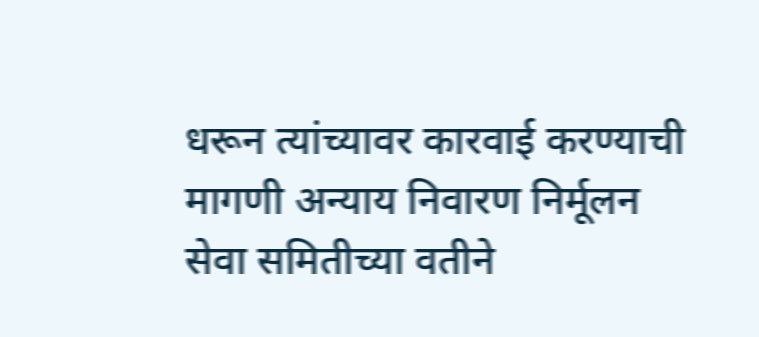धरून त्यांच्यावर कारवाई करण्याची मागणी अन्याय निवारण निर्मूलन सेवा समितीच्या वतीने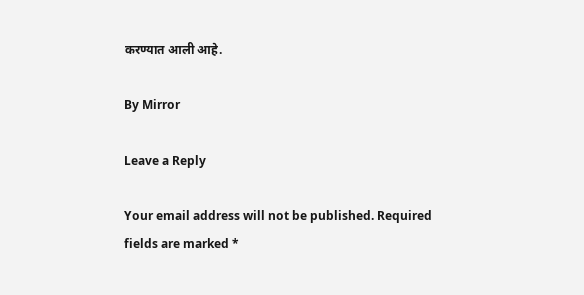करण्यात आली आहे.

By Mirror

Leave a Reply

Your email address will not be published. Required fields are marked *